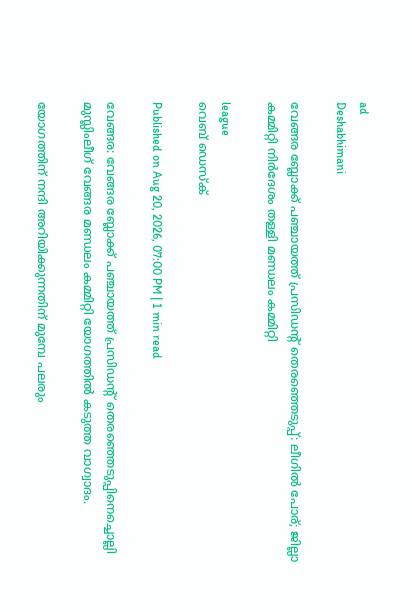ad
Deshabhimani

വേങ്ങര ബ്ലോക്ക് പഞ്ചായത്ത് പ്രസിഡന്റ് തെരഞ്ഞെടുപ്പ്: ലീഗിൽ പോര്; ജില്ലാ കമ്മിറ്റി നിർദേശം തള്ളി മണ്ഡലം കമ്മിറ്റി

league
വെബ് ഡെസ്ക്

Published on Aug 20, 2026, 07:00 PM | 1 min read

വേങ്ങര: വേങ്ങര ബ്ലോക്ക് പഞ്ചായത്ത് പ്രസിഡന്റ് തെരഞ്ഞെടുപ്പിനെച്ചൊല്ലി മുസ്ലിംലീഗ് വേങ്ങര മണ്ഡലം കമ്മിറ്റി യോഗത്തിൽ കടുത്ത വാഗ്വാദം.

യോഗത്തിന് നന്ദി അറിയിക്കുന്നതിന് മുമ്പേ പലരും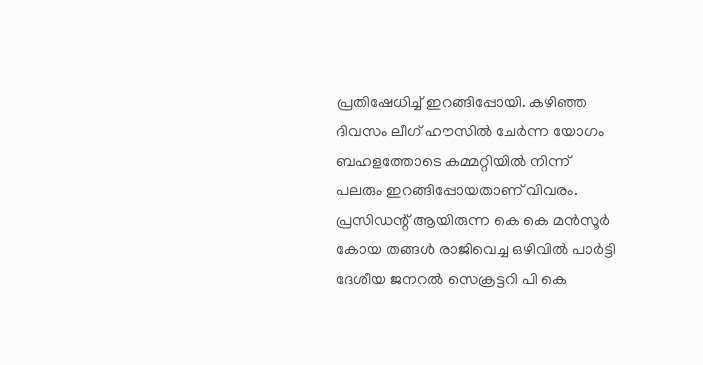പ്രതിഷേധിച്ച് ഇറങ്ങിപ്പോയി. കഴിഞ്ഞ ദിവസം ലീഗ് ഹൗസിൽ ചേർന്ന യോഗം ബഹളത്തോടെ കമ്മറ്റിയിൽ നിന്ന് പലരും ഇറങ്ങിപ്പോയതാണ് വിവരം. പ്രസിഡന്റ് ആയിരുന്ന കെ കെ മൻസൂർ കോയ തങ്ങൾ രാജിവെച്ച ഒഴിവിൽ പാർട്ടി ദേശീയ ജനറൽ സെക്രട്ടറി പി കെ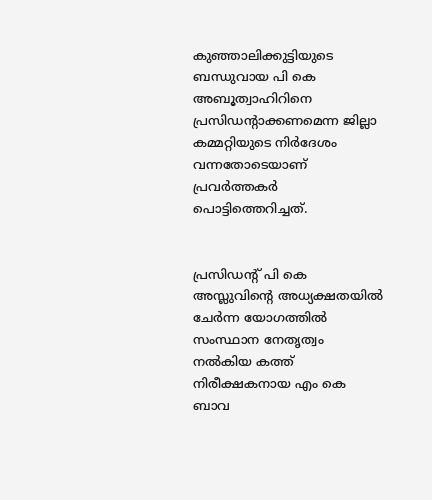കുഞ്ഞാലിക്കുട്ടിയുടെ ബന്ധുവായ പി കെ അബൂത്വാഹിറിനെ പ്രസിഡന്റാക്കണമെന്ന ജില്ലാ കമ്മറ്റിയുടെ നിർദേശം വന്നതോടെയാണ് പ്രവർത്തകർ പൊട്ടിത്തെറിച്ചത്.


പ്രസിഡന്റ് പി കെ അസ്ലുവിൻ്റെ അധ്യക്ഷതയിൽ ചേർന്ന യോഗത്തിൽ സംസ്ഥാന നേതൃത്വം നൽകിയ കത്ത് നിരീക്ഷകനായ എം കെ ബാവ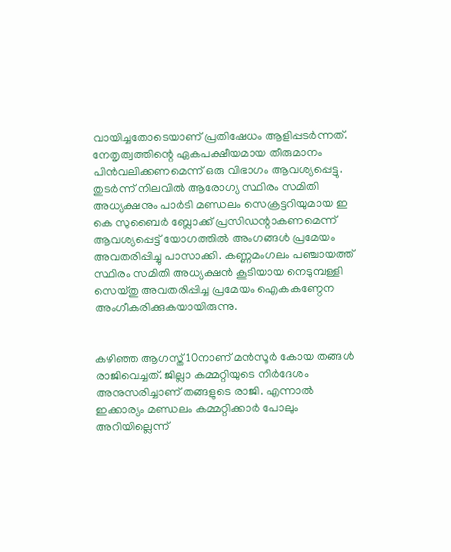വായിച്ചതോടെയാണ് പ്രതിഷേധം ആളിപ്പടർന്നത്. നേതൃത്വത്തിന്റെ ഏകപക്ഷീയമായ തീരുമാനം പിൻവലിക്കണമെന്ന് ഒരു വിഭാഗം ആവശ്യപ്പെട്ടു. തുടർന്ന് നിലവിൽ ആരോഗ്യ സ്ഥിരം സമിതി അധ്യക്ഷനും പാർടി മണ്ഡലം സെക്രട്ടറിയുമായ ഇ കെ സുബൈർ ബ്ലോക്ക് പ്രസിഡന്റാകണമെന്ന് ആവശ്യപ്പെട്ട് യോഗത്തിൽ അംഗങ്ങൾ പ്രമേയം അവതരിപ്പിച്ചു പാസാക്കി. കണ്ണമംഗലം പഞ്ചായത്ത് സ്ഥിരം സമിതി അധ്യക്ഷൻ കൂടിയായ നെടുമ്പള്ളി സെയ്തു അവതരിപ്പിച്ച പ്രമേയം ഐകകണ്ഠേന അംഗീകരിക്കുകയായിരുന്നു.


കഴിഞ്ഞ ആഗസ്ത് 10നാണ് മൻസൂർ കോയ തങ്ങൾ രാജിവെച്ചത്. ജില്ലാ കമ്മറ്റിയുടെ നിർദേശം അനുസരിച്ചാണ് തങ്ങളുടെ രാജി. എന്നാൽ ഇക്കാര്യം മണ്ഡലം കമ്മറ്റിക്കാർ പോലും അറിയില്ലെന്ന്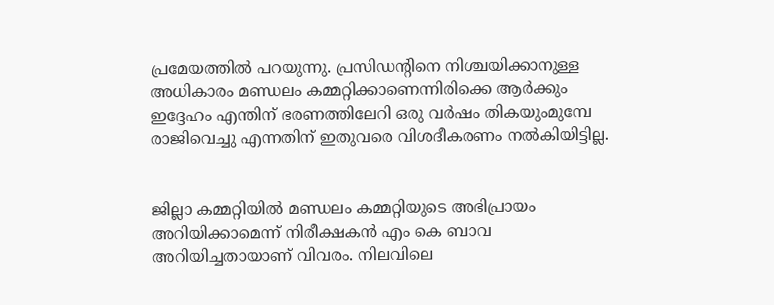പ്രമേയത്തിൽ പറയുന്നു. പ്രസിഡന്റിനെ നിശ്ചയിക്കാനുള്ള അധികാരം മണ്ഡലം കമ്മറ്റിക്കാണെന്നിരിക്കെ ആർക്കും ഇദ്ദേഹം എന്തിന് ഭരണത്തിലേറി ഒരു വർഷം തികയുംമുമ്പേ രാജിവെച്ചു എന്നതിന് ഇതുവരെ വിശദീകരണം നൽകിയിട്ടില്ല.


ജില്ലാ കമ്മറ്റിയിൽ മണ്ഡലം കമ്മറ്റിയുടെ അഭിപ്രായം അറിയിക്കാമെന്ന് നിരീക്ഷകൻ എം കെ ബാവ അറിയിച്ചതായാണ് വിവരം. നിലവിലെ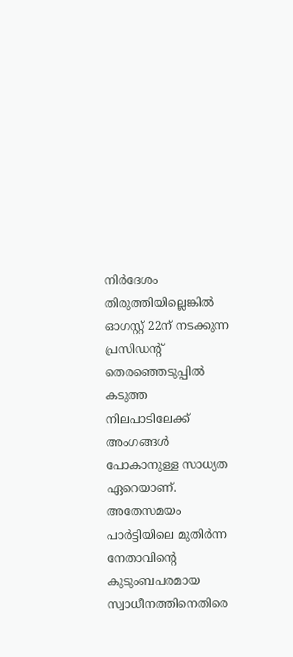നിർദേശം തിരുത്തിയില്ലെങ്കിൽ ഓഗസ്റ്റ് 22ന് നടക്കുന്ന പ്രസിഡന്റ് തെരഞ്ഞെടുപ്പിൽ കടുത്ത നിലപാടിലേക്ക് അംഗങ്ങൾ പോകാനുള്ള സാധ്യത ഏറെയാണ്. അതേസമയം പാർട്ടിയിലെ മുതിർന്ന നേതാവിന്റെ കുടുംബപരമായ സ്വാധീനത്തിനെതിരെ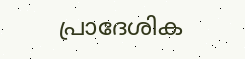പ്രാദേശിക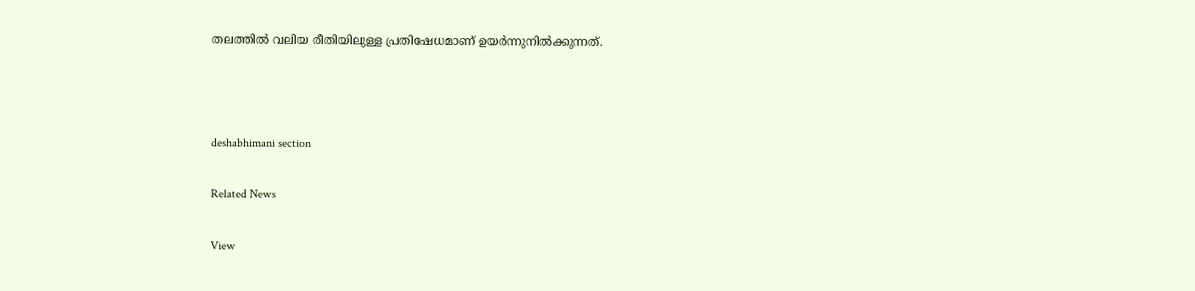തലത്തിൽ വലിയ രീതിയിലുള്ള പ്രതിഷേധമാണ് ഉയർന്നുനിൽക്കുന്നത്.



deshabhimani section

Related News

View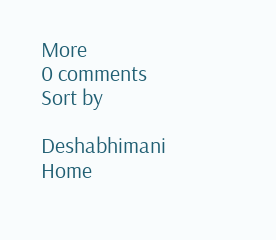More
0 comments
Sort by

Deshabhimani
Home